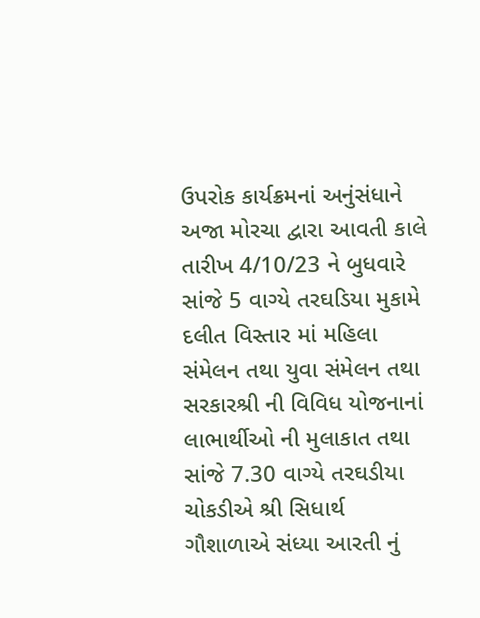ઉપરોક કાર્યક્રમનાં અનુંસંધાને અજા મોરચા દ્વારા આવતી કાલે તારીખ 4/10/23 ને બુધવારે સાંજે 5 વાગ્યે તરઘડિયા મુકામે દલીત વિસ્તાર માં મહિલા સંમેલન તથા યુવા સંમેલન તથા સરકારશ્રી ની વિવિધ યોજનાનાં લાભાર્થીઓ ની મુલાકાત તથા સાંજે 7.30 વાગ્યે તરઘડીયા ચોકડીએ શ્રી સિધાર્થ ગૌશાળાએ સંધ્યા આરતી નું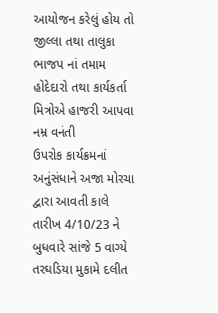આયોજન કરેલું હોય તો જીલ્લા તથા તાલુકા ભાજપ નાં તમામ હોદેદારો તથા કાર્યકર્તા મિત્રોએ હાજરી આપવા નમ્ર વનંતી
ઉપરોક કાર્યક્રમનાં અનુંસંધાને અજા મોરચા દ્વારા આવતી કાલે તારીખ 4/10/23 ને બુધવારે સાંજે 5 વાગ્યે તરઘડિયા મુકામે દલીત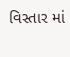વિસ્તાર માં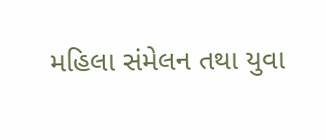મહિલા સંમેલન તથા યુવા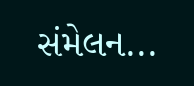સંમેલન...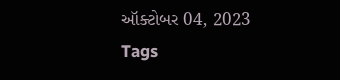ઑક્ટોબર 04, 2023
Tags